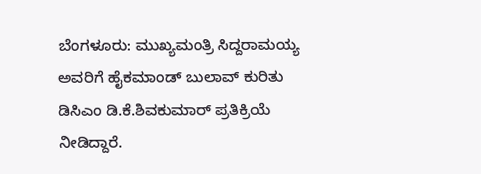ಬೆಂಗಳೂರು: ಮುಖ್ಯಮಂತ್ರಿ ಸಿದ್ದರಾಮಯ್ಯ ಅವರಿಗೆ ಹೈಕಮಾಂಡ್ ಬುಲಾವ್ ಕುರಿತು ಡಿಸಿಎಂ ಡಿ.ಕೆ.ಶಿವಕುಮಾರ್ ಪ್ರತಿಕ್ರಿಯೆ ನೀಡಿದ್ದಾರೆ.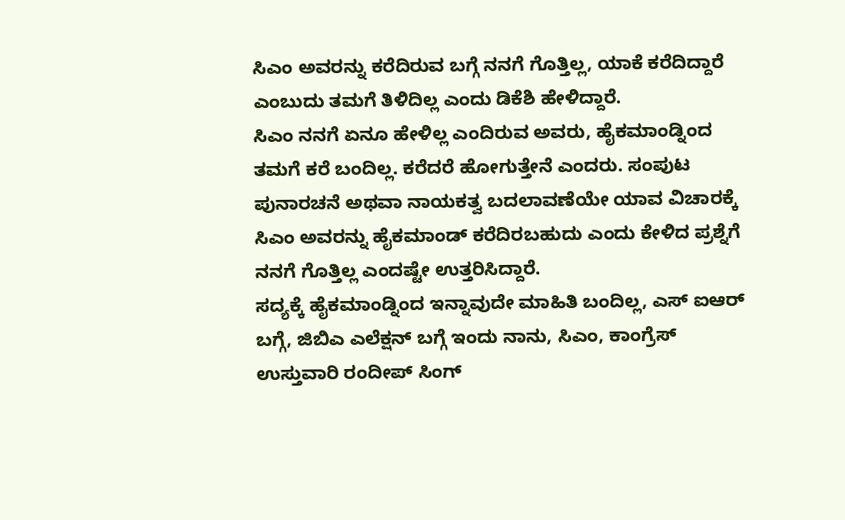ಸಿಎಂ ಅವರನ್ನು ಕರೆದಿರುವ ಬಗ್ಗೆ ನನಗೆ ಗೊತ್ತಿಲ್ಲ, ಯಾಕೆ ಕರೆದಿದ್ದಾರೆ ಎಂಬುದು ತಮಗೆ ತಿಳಿದಿಲ್ಲ ಎಂದು ಡಿಕೆಶಿ ಹೇಳಿದ್ದಾರೆ.
ಸಿಎಂ ನನಗೆ ಏನೂ ಹೇಳಿಲ್ಲ ಎಂದಿರುವ ಅವರು, ಹೈಕಮಾಂಡ್ನಿಂದ ತಮಗೆ ಕರೆ ಬಂದಿಲ್ಲ. ಕರೆದರೆ ಹೋಗುತ್ತೇನೆ ಎಂದರು. ಸಂಪುಟ ಪುನಾರಚನೆ ಅಥವಾ ನಾಯಕತ್ವ ಬದಲಾವಣೆಯೇ ಯಾವ ವಿಚಾರಕ್ಕೆ ಸಿಎಂ ಅವರನ್ನು ಹೈಕಮಾಂಡ್ ಕರೆದಿರಬಹುದು ಎಂದು ಕೇಳಿದ ಪ್ರಶ್ನೆಗೆ ನನಗೆ ಗೊತ್ತಿಲ್ಲ ಎಂದಷ್ಟೇ ಉತ್ತರಿಸಿದ್ದಾರೆ.
ಸದ್ಯಕ್ಕೆ ಹೈಕಮಾಂಡ್ನಿಂದ ಇನ್ನಾವುದೇ ಮಾಹಿತಿ ಬಂದಿಲ್ಲ, ಎಸ್ ಐಆರ್ ಬಗ್ಗೆ, ಜಿಬಿಎ ಎಲೆಕ್ಷನ್ ಬಗ್ಗೆ ಇಂದು ನಾನು, ಸಿಎಂ, ಕಾಂಗ್ರೆಸ್ ಉಸ್ತುವಾರಿ ರಂದೀಪ್ ಸಿಂಗ್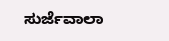ಸುರ್ಜೆವಾಲಾ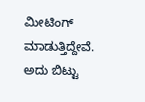ಮೀಟಿಂಗ್ ಮಾಡುತ್ತಿದ್ದೇವೆ. ಅದು ಬಿಟ್ಟು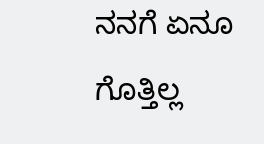ನನಗೆ ಏನೂ ಗೊತ್ತಿಲ್ಲ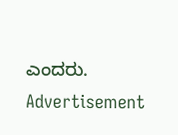ಎಂದರು.
Advertisement